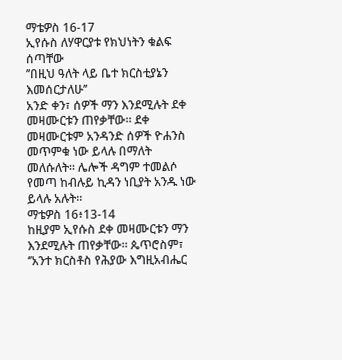ማቴዎስ 16-17
ኢየሱስ ለሃዋርያቱ የክህነትን ቁልፍ ሰጣቸው
’’በዚህ ዓለት ላይ ቤተ ክርስቲያኔን እመሰርታለሁ’’
አንድ ቀን፣ ሰዎች ማን እንደሚሉት ደቀ መዛሙርቱን ጠየቃቸው። ደቀ መዛሙርቱም አንዳንድ ሰዎች ዮሐንስ መጥምቁ ነው ይላሉ በማለት መለሱለት። ሌሎች ዳግም ተመልሶ የመጣ ከብሉይ ኪዳን ነቢያት አንዱ ነው ይላሉ አሉት።
ማቴዎስ 16፥13-14
ከዚያም ኢየሱስ ደቀ መዛሙርቱን ማን እንደሚሉት ጠየቃቸው። ጴጥሮስም፣ ‘’አንተ ክርስቶስ የሕያው እግዚአብሔር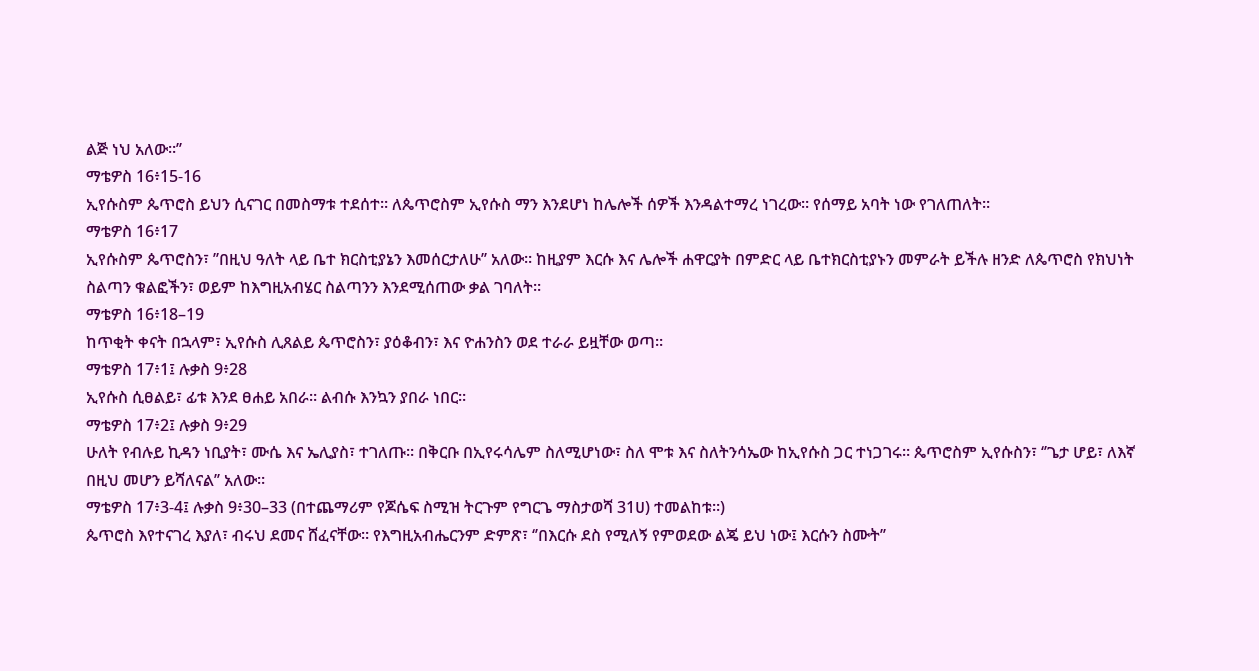ልጅ ነህ አለው።’’
ማቴዎስ 16፥15-16
ኢየሱስም ጴጥሮስ ይህን ሲናገር በመስማቱ ተደሰተ። ለጴጥሮስም ኢየሱስ ማን እንደሆነ ከሌሎች ሰዎች እንዳልተማረ ነገረው። የሰማይ አባት ነው የገለጠለት።
ማቴዎስ 16፥17
ኢየሱስም ጴጥሮስን፣ ’’በዚህ ዓለት ላይ ቤተ ክርስቲያኔን እመሰርታለሁ’’ አለው። ከዚያም እርሱ እና ሌሎች ሐዋርያት በምድር ላይ ቤተክርስቲያኑን መምራት ይችሉ ዘንድ ለጴጥሮስ የክህነት ስልጣን ቁልፎችን፣ ወይም ከእግዚአብሄር ስልጣንን እንደሚሰጠው ቃል ገባለት።
ማቴዎስ 16፥18–19
ከጥቂት ቀናት በኋላም፣ ኢየሱስ ሊጸልይ ጴጥሮስን፣ ያዕቆብን፣ እና ዮሐንስን ወደ ተራራ ይዟቸው ወጣ።
ማቴዎስ 17፥1፤ ሉቃስ 9፥28
ኢየሱስ ሲፀልይ፣ ፊቱ እንደ ፀሐይ አበራ። ልብሱ እንኳን ያበራ ነበር።
ማቴዎስ 17፥2፤ ሉቃስ 9፥29
ሁለት የብሉይ ኪዳን ነቢያት፣ ሙሴ እና ኤሊያስ፣ ተገለጡ። በቅርቡ በኢየሩሳሌም ስለሚሆነው፣ ስለ ሞቱ እና ስለትንሳኤው ከኢየሱስ ጋር ተነጋገሩ። ጴጥሮስም ኢየሱስን፣ ‘’ጌታ ሆይ፣ ለእኛ በዚህ መሆን ይሻለናል’’ አለው።
ማቴዎስ 17፥3-4፤ ሉቃስ 9፥30–33 (በተጨማሪም የጆሴፍ ስሚዝ ትርጉም የግርጌ ማስታወሻ 31ሀ) ተመልከቱ።)
ጴጥሮስ እየተናገረ እያለ፣ ብሩህ ደመና ሸፈናቸው። የእግዚአብሔርንም ድምጽ፣ ‘’በእርሱ ደስ የሚለኝ የምወደው ልጄ ይህ ነው፤ እርሱን ስሙት’’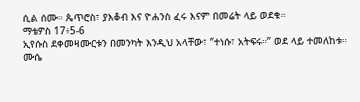ሲል ሰሙ። ጴጥሮስ፣ ያእቆብ እና ዮሐንስ ፈሩ እናም በመሬት ላይ ወደቁ።
ማቴዎስ 17፥5-6
ኢየሱስ ደቀመዛሙርቱን በመንካት እንዲህ አላቸው፣ ‘’ተነሱ፣ አትፍሩ።’’ ወደ ላይ ተመለከቱ። ሙሴ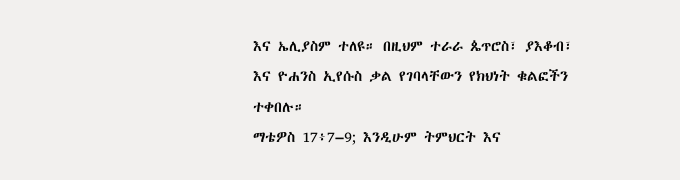እና ኤሊያስም ተለዩ። በዚህም ተራራ ጴጥሮስ፣ ያእቆብ፣ እና ዮሐንስ ኢየሱስ ቃል የገባላቸውን የክህነት ቁልፎችን ተቀበሉ።
ማቴዎስ 17፥7–9; እንዲሁም ትምህርት እና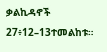ቃልኪዳኖች 27፥12–13ተመልከቱ።